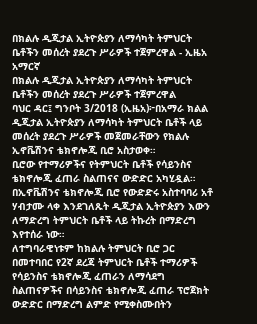በክልሉ ዲጂታል ኢትዮጵያን ለማሳካት ትምህርት ቤቶችን መሰረት ያደረጉ ሥራዎች ተጀምረዋል - ኢዜአ አማርኛ
በክልሉ ዲጂታል ኢትዮጵያን ለማሳካት ትምህርት ቤቶችን መሰረት ያደረጉ ሥራዎች ተጀምረዋል
ባህር ዳር፤ ግንቦት 3/2018 (ኢዜአ)፦በአማራ ክልል ዲጂታል ኢትዮጵያን ለማሳካት ትምህርት ቤቶች ላይ መሰረት ያደረጉ ሥራዎች መጀመራቸውን የክልሉ ኢኖቬሽንና ቴክኖሎጂ ቢሮ አስታወቀ።
ቢሮው የተማሪዎችና የትምህርት ቤቶች የሳይንስና ቴክኖሎጂ ፈጠራ ስልጠናና ውድድር አካሂዷል።
በኢኖቬሽንና ቴክኖሎጂ ቢሮ የውድድሩ አስተባባሪ አቶ ሃብታሙ ላቀ እንደገለጹት ዲጂታል ኢትዮጵያን እውን ለማድረግ ትምህርት ቤቶች ላይ ትኩረት በማድረግ እየተሰራ ነው።
ለተግባራዊነቱም ከክልሉ ትምህርት ቢሮ ጋር በመተባበር የ2ኛ ደረጃ ትምህርት ቤቶች ተማሪዎች የሳይንስና ቴክኖሎጂ ፈጠራን ለማሳደግ ስልጠናዎችና በሳይንስና ቴክኖሎጂ ፈጠራ ፕሮጀክት ውድድር በማድረግ ልምድ የሚቀስሙበትን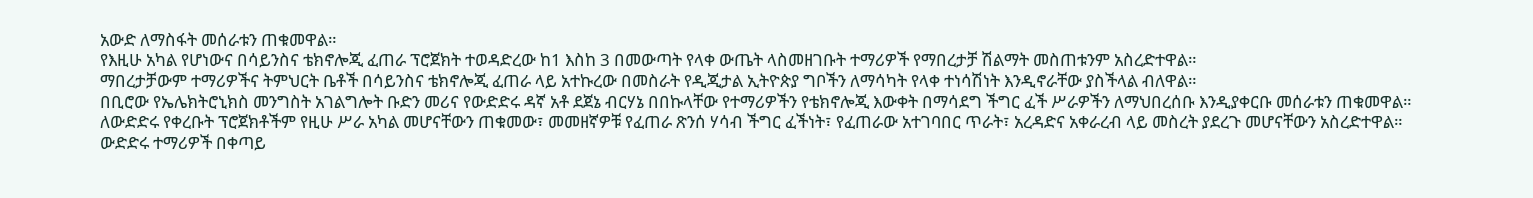አውድ ለማስፋት መሰራቱን ጠቁመዋል።
የእዚሁ አካል የሆነውና በሳይንስና ቴክኖሎጂ ፈጠራ ፕሮጀክት ተወዳድረው ከ1 እስከ 3 በመውጣት የላቀ ውጤት ላስመዘገቡት ተማሪዎች የማበረታቻ ሽልማት መስጠቱንም አስረድተዋል።
ማበረታቻውም ተማሪዎችና ትምህርት ቤቶች በሳይንስና ቴክኖሎጂ ፈጠራ ላይ አተኩረው በመስራት የዲጂታል ኢትዮጵያ ግቦችን ለማሳካት የላቀ ተነሳሽነት እንዲኖራቸው ያስችላል ብለዋል።
በቢሮው የኤሌክትሮኒክስ መንግስት አገልግሎት ቡድን መሪና የውድድሩ ዳኛ አቶ ደጀኔ ብርሃኔ በበኩላቸው የተማሪዎችን የቴክኖሎጂ እውቀት በማሳደግ ችግር ፈች ሥራዎችን ለማህበረሰቡ እንዲያቀርቡ መሰራቱን ጠቁመዋል።
ለውድድሩ የቀረቡት ፕሮጀክቶችም የዚሁ ሥራ አካል መሆናቸውን ጠቁመው፣ መመዘኛዎቹ የፈጠራ ጽንሰ ሃሳብ ችግር ፈችነት፣ የፈጠራው አተገባበር ጥራት፣ አረዳድና አቀራረብ ላይ መስረት ያደረጉ መሆናቸውን አስረድተዋል።
ውድድሩ ተማሪዎች በቀጣይ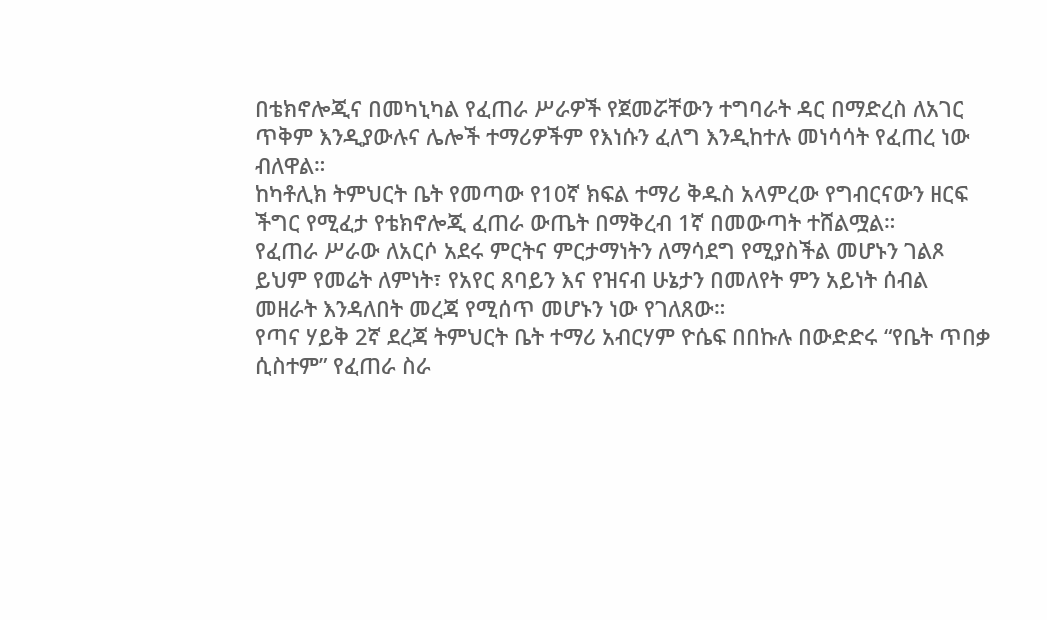በቴክኖሎጂና በመካኒካል የፈጠራ ሥራዎች የጀመሯቸውን ተግባራት ዳር በማድረስ ለአገር ጥቅም እንዲያውሉና ሌሎች ተማሪዎችም የእነሱን ፈለግ እንዲከተሉ መነሳሳት የፈጠረ ነው ብለዋል።
ከካቶሊክ ትምህርት ቤት የመጣው የ10ኛ ክፍል ተማሪ ቅዱስ አላምረው የግብርናውን ዘርፍ ችግር የሚፈታ የቴክኖሎጂ ፈጠራ ውጤት በማቅረብ 1ኛ በመውጣት ተሸልሟል።
የፈጠራ ሥራው ለአርሶ አደሩ ምርትና ምርታማነትን ለማሳደግ የሚያስችል መሆኑን ገልጾ ይህም የመሬት ለምነት፣ የአየር ጸባይን እና የዝናብ ሁኔታን በመለየት ምን አይነት ሰብል መዘራት እንዳለበት መረጃ የሚሰጥ መሆኑን ነው የገለጸው።
የጣና ሃይቅ 2ኛ ደረጃ ትምህርት ቤት ተማሪ አብርሃም ዮሴፍ በበኩሉ በውድድሩ “የቤት ጥበቃ ሲስተም” የፈጠራ ስራ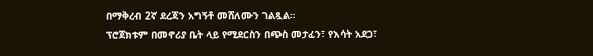በማቅረብ 2ኛ ደረጃን አግኝቶ መሸለሙን ገልጿል።
ፕሮጀክቱም በመኖሪያ ቤት ላይ የሚደርስን በጭስ መታፈን፣ የእሳት አደጋ፣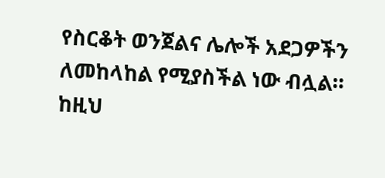የስርቆት ወንጀልና ሌሎች አደጋዎችን ለመከላከል የሚያስችል ነው ብሏል።
ከዚህ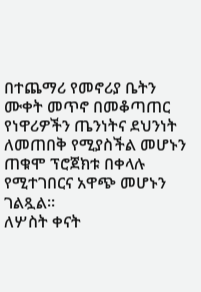በተጨማሪ የመኖሪያ ቤትን ሙቀት መጥኖ በመቆጣጠር የነዋሪዎችን ጤንነትና ደህንነት ለመጠበቅ የሚያስችል መሆኑን ጠቁሞ ፕሮጀክቱ በቀላሉ የሚተገበርና አዋጭ መሆኑን ገልጿል።
ለሦስት ቀናት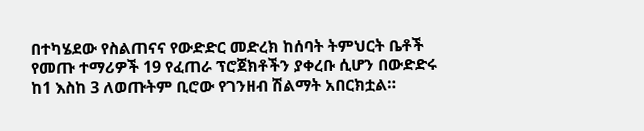በተካሄደው የስልጠናና የውድድር መድረክ ከሰባት ትምህርት ቤቶች የመጡ ተማሪዎች 19 የፈጠራ ፕሮጀክቶችን ያቀረቡ ሲሆን በውድድሩ ከ1 እስከ 3 ለወጡትም ቢሮው የገንዘብ ሽልማት አበርክቷል።